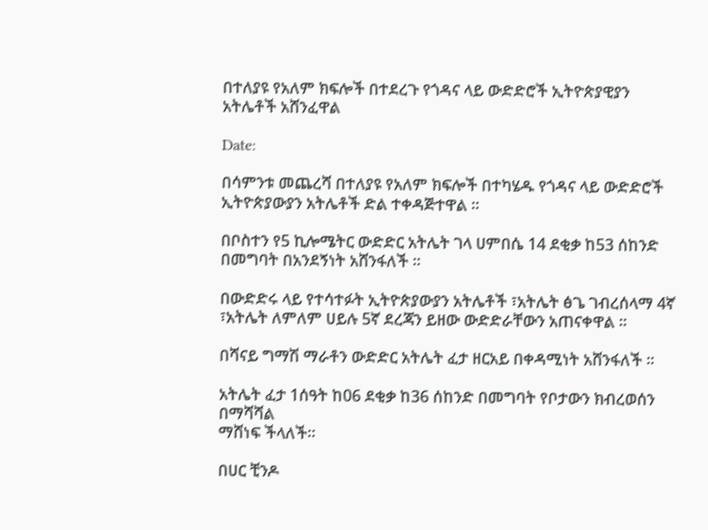በተለያዩ የአለም ክፍሎች በተደረጉ የጎዳና ላይ ውድድሮች ኢትዮጵያዊያን አትሌቶች አሸንፈዋል

Date:

በሳምንቱ መጨረሻ በተለያዩ የአለም ክፍሎች በተካሄዱ የጎዳና ላይ ውድድሮች ኢትዮጵያውያን አትሌቶች ድል ተቀዳጅተዋል ።

በቦስተን የ5 ኪሎሜትር ውድድር አትሌት ገላ ሀምበሴ 14 ደቂቃ ከ53 ሰከንድ በመግባት በአንደኝነት አሸንፋለች ።

በውድድሩ ላይ የተሳተፉት ኢትዮጵያውያን አትሌቶች ፣አትሌት ፅጌ ገብረሰላማ 4ኛ ፣አትሌት ለምለም ሀይሉ 5ኛ ደረጃን ይዘው ውድድራቸውን አጠናቀዋል ።

በሻናይ ግማሽ ማራቶን ውድድር አትሌት ፈታ ዘርአይ በቀዳሚነት አሸንፋለች ።

አትሌት ፈታ 1ሰዓት ከ06 ደቂቃ ከ36 ሰከንድ በመግባት የቦታውን ክብረወሰን በማሻሻል
ማሸነፍ ችላለች።

በሀር ቺንዶ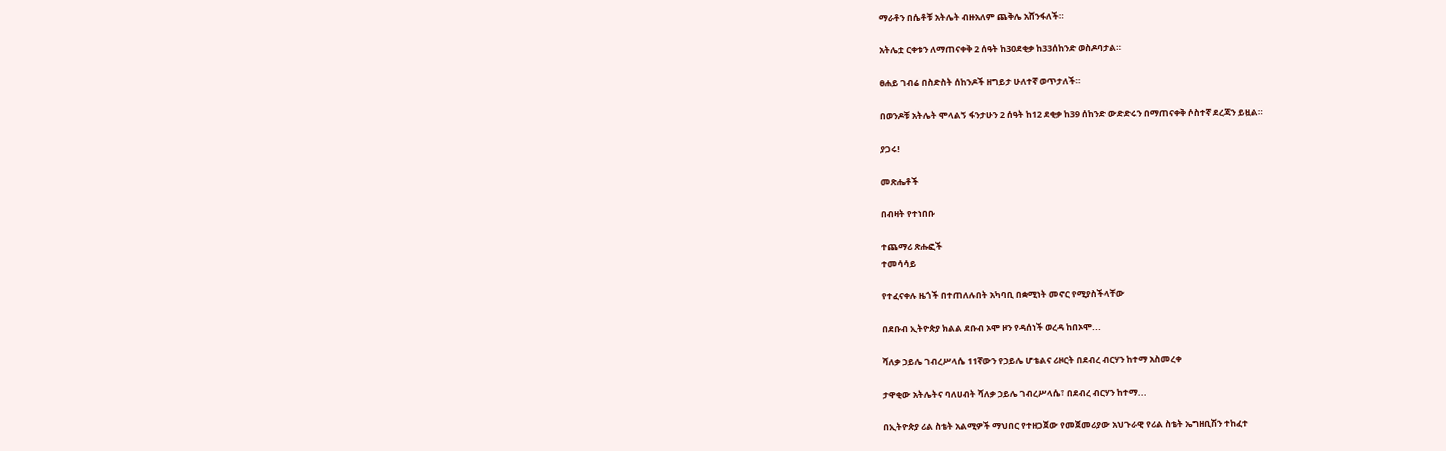ማራቶን በሴቶቹ አትሌት ብዙአለም ጨቅሌ አሸንፋለች።

አትሌቷ ርቀቱን ለማጠናቀቅ 2 ሰዓት ከ30ደቂቃ ከ33ሰከንድ ወስዶባታል።

ፀሐይ ገብሬ በስድስት ሰከንዶች ዘግይታ ሁለተኛ ወጥታለች።

በወንዶቹ አትሌት ሞላልኝ ፋንታሁን 2 ሰዓት ከ12 ደቂቃ ከ39 ሰከንድ ውድድሩን በማጠናቀቅ ሶስተኛ ደረጃን ይዟል።

ያጋሩ!

መጽሔቶች

በብዛት የተነበቡ

ተጨማሪ ጽሑፎች
ተመሳሳይ

የተፈናቀሉ ዜጎች በተጠለሉበት አካባቢ በቋሚነት መኖር የሚያስችላቸው

በደቡብ ኢትዮጵያ ክልል ደቡብ ኦሞ ዞን የዳሰነች ወረዳ ከበኦሞ...

ሻለቃ ኃይሌ ገብረሥላሴ 11ኛውን የኃይሌ ሆቴልና ሪዞርት በደብረ ብርሃን ከተማ አስመረቀ

ታዋቂው አትሌትና ባለሀብት ሻለቃ ኃይሌ ገብረሥላሴ፣ በደብረ ብርሃን ከተማ...

በኢትዮጵያ ሪል ስቴት አልሚዎች ማህበር የተዘጋጀው የመጀመሪያው አህጉራዊ የሪል ስቴት ኤግዘቢሽን ተከፈተ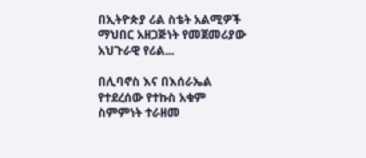በኢትዮጵያ ሪል ስቴት አልሚዎች ማህበር አዘጋጅነት የመጀመሪያው አህጉራዊ የሪል...

በሊባኖስ እና በእሰራኤል የተደረሰው የተኩስ አቁም ስምምነት ተራዘመ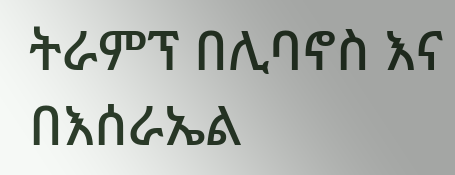ትራምፕ በሊባኖስ እና በእሰራኤል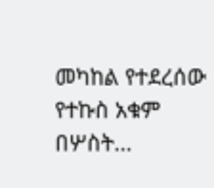መካከል የተደረሰው የተኩስ አቁም በሦስት...